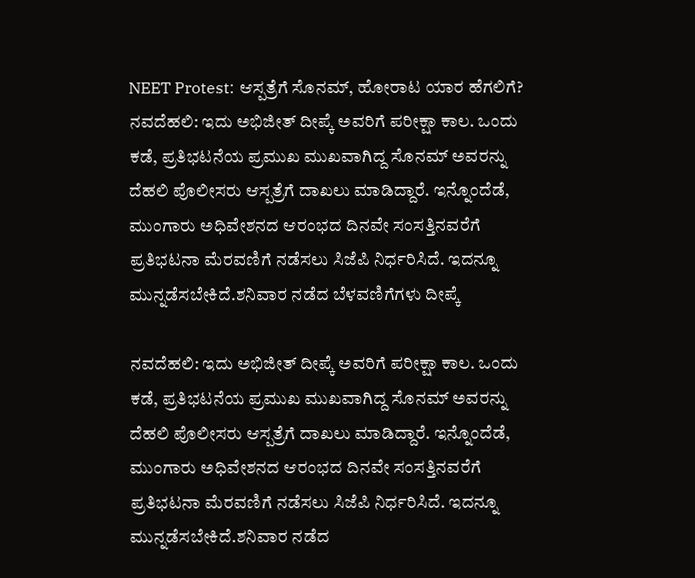NEET Protest: ಆಸ್ಪತ್ರೆಗೆ ಸೊನಮ್, ಹೋರಾಟ ಯಾರ ಹೆಗಲಿಗೆ?
ನವದೆಹಲಿ: ಇದು ಅಭಿಜೀತ್ ದೀಪ್ಕೆ ಅವರಿಗೆ ಪರೀಕ್ಷಾ ಕಾಲ. ಒಂದು ಕಡೆ, ಪ್ರತಿಭಟನೆಯ ಪ್ರಮುಖ ಮುಖವಾಗಿದ್ದ ಸೊನಮ್ ಅವರನ್ನು ದೆಹಲಿ ಪೊಲೀಸರು ಆಸ್ಪತ್ರೆಗೆ ದಾಖಲು ಮಾಡಿದ್ದಾರೆ. ಇನ್ನೊಂದೆಡೆ, ಮುಂಗಾರು ಅಧಿವೇಶನದ ಆರಂಭದ ದಿನವೇ ಸಂಸತ್ತಿನವರೆಗೆ ಪ್ರತಿಭಟನಾ ಮೆರವಣಿಗೆ ನಡೆಸಲು ಸಿಜೆಪಿ ನಿರ್ಧರಿಸಿದೆ. ಇದನ್ನೂ ಮುನ್ನಡೆಸಬೇಕಿದೆ.ಶನಿವಾರ ನಡೆದ ಬೆಳವಣಿಗೆಗಳು ದೀಪ್ಕೆ

ನವದೆಹಲಿ: ಇದು ಅಭಿಜೀತ್ ದೀಪ್ಕೆ ಅವರಿಗೆ ಪರೀಕ್ಷಾ ಕಾಲ. ಒಂದು ಕಡೆ, ಪ್ರತಿಭಟನೆಯ ಪ್ರಮುಖ ಮುಖವಾಗಿದ್ದ ಸೊನಮ್ ಅವರನ್ನು ದೆಹಲಿ ಪೊಲೀಸರು ಆಸ್ಪತ್ರೆಗೆ ದಾಖಲು ಮಾಡಿದ್ದಾರೆ. ಇನ್ನೊಂದೆಡೆ, ಮುಂಗಾರು ಅಧಿವೇಶನದ ಆರಂಭದ ದಿನವೇ ಸಂಸತ್ತಿನವರೆಗೆ ಪ್ರತಿಭಟನಾ ಮೆರವಣಿಗೆ ನಡೆಸಲು ಸಿಜೆಪಿ ನಿರ್ಧರಿಸಿದೆ. ಇದನ್ನೂ ಮುನ್ನಡೆಸಬೇಕಿದೆ.ಶನಿವಾರ ನಡೆದ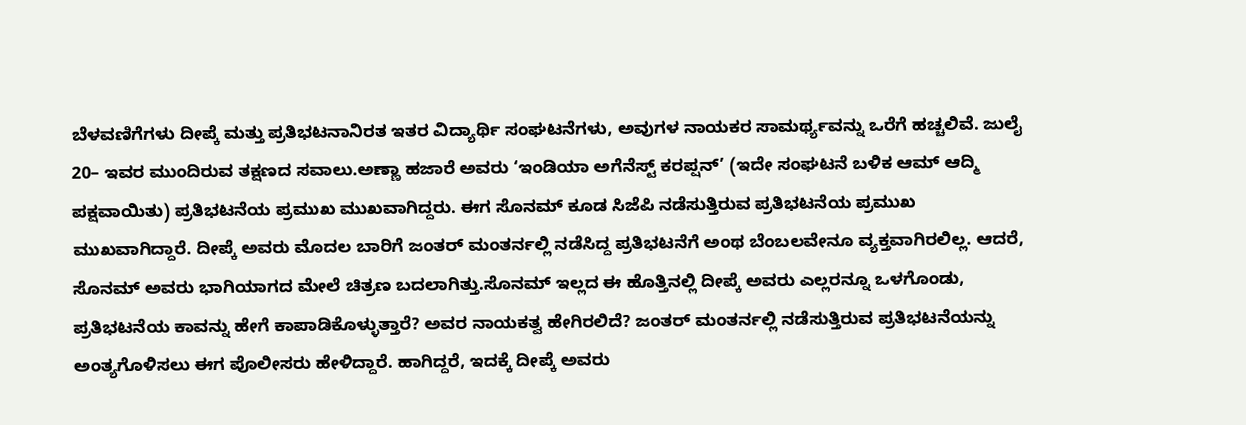ಬೆಳವಣಿಗೆಗಳು ದೀಪ್ಕೆ ಮತ್ತು ಪ್ರತಿಭಟನಾನಿರತ ಇತರ ವಿದ್ಯಾರ್ಥಿ ಸಂಘಟನೆಗಳು, ಅವುಗಳ ನಾಯಕರ ಸಾಮರ್ಥ್ಯವನ್ನು ಒರೆಗೆ ಹಚ್ಚಲಿವೆ. ಜುಲೈ 20– ಇವರ ಮುಂದಿರುವ ತಕ್ಷಣದ ಸವಾಲು.ಅಣ್ಣಾ ಹಜಾರೆ ಅವರು ‘ಇಂಡಿಯಾ ಅಗೆನೆಸ್ಟ್ ಕರಪ್ಷನ್’ (ಇದೇ ಸಂಘಟನೆ ಬಳಿಕ ಆಮ್ ಆದ್ಮಿ ಪಕ್ಷವಾಯಿತು) ಪ್ರತಿಭಟನೆಯ ಪ್ರಮುಖ ಮುಖವಾಗಿದ್ದರು. ಈಗ ಸೊನಮ್ ಕೂಡ ಸಿಜೆಪಿ ನಡೆಸುತ್ತಿರುವ ಪ್ರತಿಭಟನೆಯ ಪ್ರಮುಖ ಮುಖವಾಗಿದ್ದಾರೆ. ದೀಪ್ಕೆ ಅವರು ಮೊದಲ ಬಾರಿಗೆ ಜಂತರ್ ಮಂತರ್ನಲ್ಲಿ ನಡೆಸಿದ್ದ ಪ್ರತಿಭಟನೆಗೆ ಅಂಥ ಬೆಂಬಲವೇನೂ ವ್ಯಕ್ತವಾಗಿರಲಿಲ್ಲ. ಆದರೆ, ಸೊನಮ್ ಅವರು ಭಾಗಿಯಾಗದ ಮೇಲೆ ಚಿತ್ರಣ ಬದಲಾಗಿತ್ತು.ಸೊನಮ್ ಇಲ್ಲದ ಈ ಹೊತ್ತಿನಲ್ಲಿ ದೀಪ್ಕೆ ಅವರು ಎಲ್ಲರನ್ನೂ ಒಳಗೊಂಡು, ಪ್ರತಿಭಟನೆಯ ಕಾವನ್ನು ಹೇಗೆ ಕಾಪಾಡಿಕೊಳ್ಳುತ್ತಾರೆ? ಅವರ ನಾಯಕತ್ವ ಹೇಗಿರಲಿದೆ? ಜಂತರ್ ಮಂತರ್ನಲ್ಲಿ ನಡೆಸುತ್ತಿರುವ ಪ್ರತಿಭಟನೆಯನ್ನು ಅಂತ್ಯಗೊಳಿಸಲು ಈಗ ಪೊಲೀಸರು ಹೇಳಿದ್ದಾರೆ. ಹಾಗಿದ್ದರೆ, ಇದಕ್ಕೆ ದೀಪ್ಕೆ ಅವರು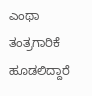ಎಂಥಾ ತಂತ್ರಗಾರಿಕೆ ಹೂಡಲಿದ್ದಾರೆ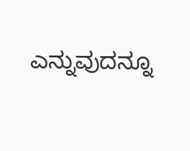ಎನ್ನುವುದನ್ನೂ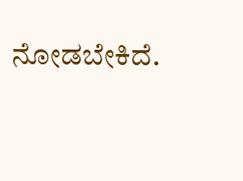ನೋಡಬೇಕಿದೆ.